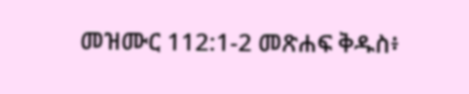መዝሙር 112:1-2 መጽሐፍ ቅዱስ፥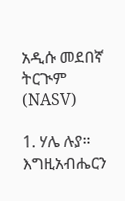አዲሱ መደበኛ ትርጒም (NASV)

1. ሃሌ ሉያ። እግዚአብሔርን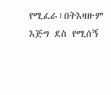የሚፈራ፣በትእዛዙም እጅግ ደስ የሚሰኝ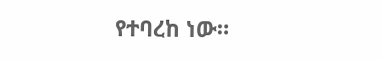የተባረከ ነው።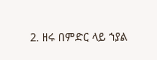2. ዘሩ በምድር ላይ ኀያል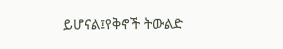ይሆናል፤የቅኖች ትውልድ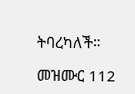ትባረካለች።

መዝሙር 112